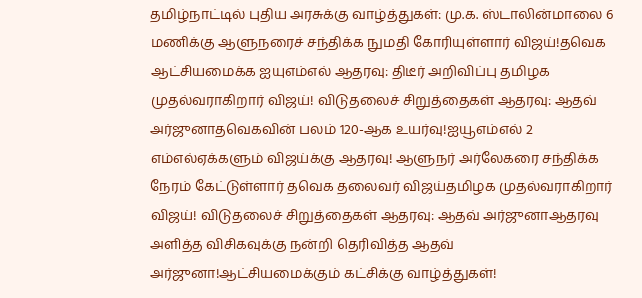தமிழ்நாட்டில் புதிய அரசுக்கு வாழ்த்துகள்: மு.க. ஸ்டாலின்மாலை 6 மணிக்கு ஆளுநரைச் சந்திக்க நுமதி கோரியுள்ளார் விஜய்!தவெக ஆட்சியமைக்க ஐயுஎம்எல் ஆதரவு: திடீர் அறிவிப்பு தமிழக முதல்வராகிறார் விஜய்! விடுதலைச் சிறுத்தைகள் ஆதரவு: ஆதவ் அர்ஜுனாதவெகவின் பலம் 120-ஆக உயர்வு!ஐயூஎம்எல் 2 எம்எல்ஏக்களும் விஜய்க்கு ஆதரவு! ஆளுநர் அர்லேகரை சந்திக்க நேரம் கேட்டுள்ளார் தவெக தலைவர் விஜய்தமிழக முதல்வராகிறார் விஜய்! விடுதலைச் சிறுத்தைகள் ஆதரவு: ஆதவ் அர்ஜுனாஆதரவு அளித்த விசிகவுக்கு நன்றி தெரிவித்த ஆதவ் அர்ஜுனா!ஆட்சியமைக்கும் கட்சிக்கு வாழ்த்துகள்!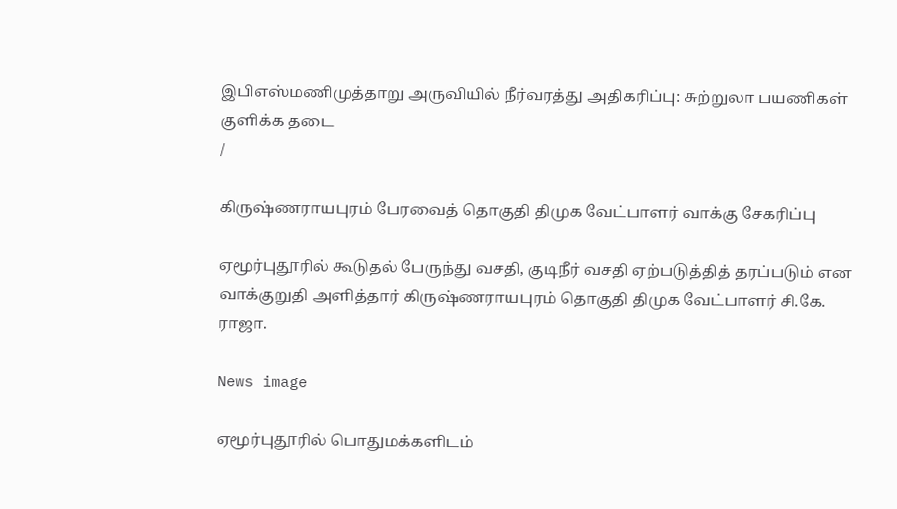இபிஎஸ்மணிமுத்தாறு அருவியில் நீர்வரத்து அதிகரிப்பு: சுற்றுலா பயணிகள் குளிக்க தடை
/

கிருஷ்ணராயபுரம் பேரவைத் தொகுதி திமுக வேட்பாளர் வாக்கு சேகரிப்பு

ஏமூர்புதூரில் கூடுதல் பேருந்து வசதி, குடிநீர் வசதி ஏற்படுத்தித் தரப்படும் என வாக்குறுதி அளித்தார் கிருஷ்ணராயபுரம் தொகுதி திமுக வேட்பாளர் சி.கே. ராஜா.

News image

ஏமூர்புதூரில் பொதுமக்களிடம்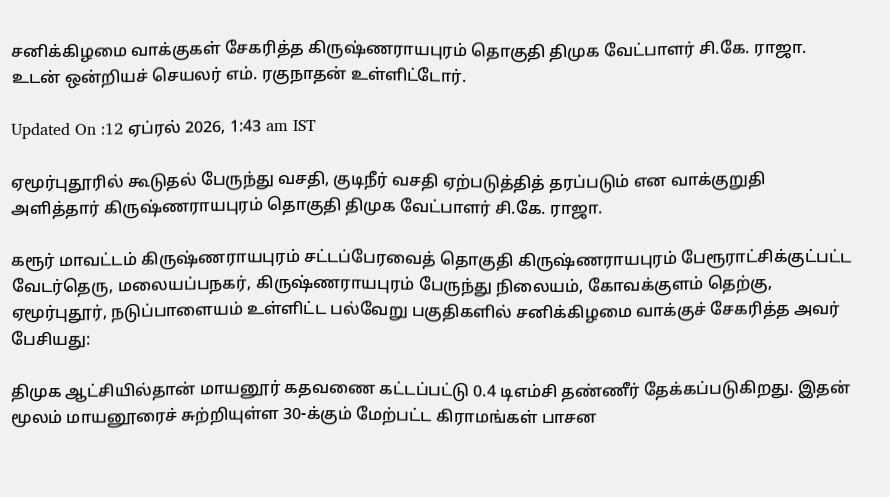சனிக்கிழமை வாக்குகள் சேகரித்த கிருஷ்ணராயபுரம் தொகுதி திமுக வேட்பாளர் சி.கே. ராஜா. உடன் ஒன்றியச் செயலர் எம். ரகுநாதன் உள்ளிட்டோர்.

Updated On :12 ஏப்ரல் 2026, 1:43 am IST

ஏமூர்புதூரில் கூடுதல் பேருந்து வசதி, குடிநீர் வசதி ஏற்படுத்தித் தரப்படும் என வாக்குறுதி அளித்தார் கிருஷ்ணராயபுரம் தொகுதி திமுக வேட்பாளர் சி.கே. ராஜா.

கரூர் மாவட்டம் கிருஷ்ணராயபுரம் சட்டப்பேரவைத் தொகுதி கிருஷ்ணராயபுரம் பேரூராட்சிக்குட்பட்ட வேடர்தெரு, மலையப்பநகர், கிருஷ்ணராயபுரம் பேருந்து நிலையம், கோவக்குளம் தெற்கு, ஏமூர்புதூர், நடுப்பாளையம் உள்ளிட்ட பல்வேறு பகுதிகளில் சனிக்கிழமை வாக்குச் சேகரித்த அவர் பேசியது:

திமுக ஆட்சியில்தான் மாயனூர் கதவணை கட்டப்பட்டு 0.4 டிஎம்சி தண்ணீர் தேக்கப்படுகிறது. இதன் மூலம் மாயனூரைச் சுற்றியுள்ள 30-க்கும் மேற்பட்ட கிராமங்கள் பாசன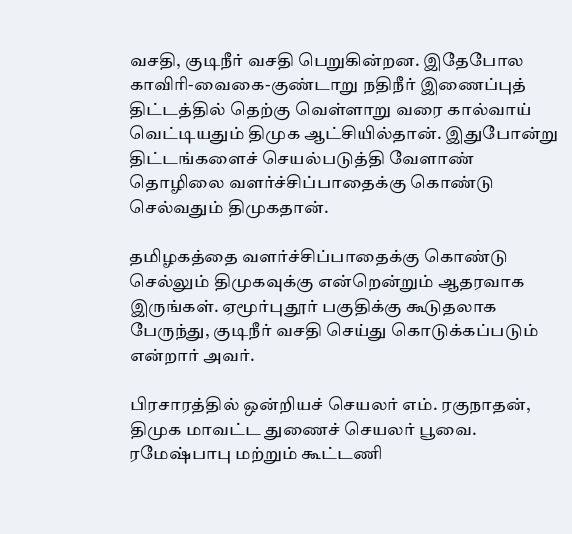வசதி, குடிநீர் வசதி பெறுகின்றன. இதேபோல காவிரி-வைகை-குண்டாறு நதிநீர் இணைப்புத் திட்டத்தில் தெற்கு வெள்ளாறு வரை கால்வாய் வெட்டியதும் திமுக ஆட்சியில்தான். இதுபோன்று திட்டங்களைச் செயல்படுத்தி வேளாண் தொழிலை வளர்ச்சிப்பாதைக்கு கொண்டு செல்வதும் திமுகதான்.

தமிழகத்தை வளர்ச்சிப்பாதைக்கு கொண்டு செல்லும் திமுகவுக்கு என்றென்றும் ஆதரவாக இருங்கள். ஏமூர்புதூர் பகுதிக்கு கூடுதலாக பேருந்து, குடிநீர் வசதி செய்து கொடுக்கப்படும் என்றார் அவர்.

பிரசாரத்தில் ஒன்றியச் செயலர் எம். ரகுநாதன், திமுக மாவட்ட துணைச் செயலர் பூவை. ரமேஷ்பாபு மற்றும் கூட்டணி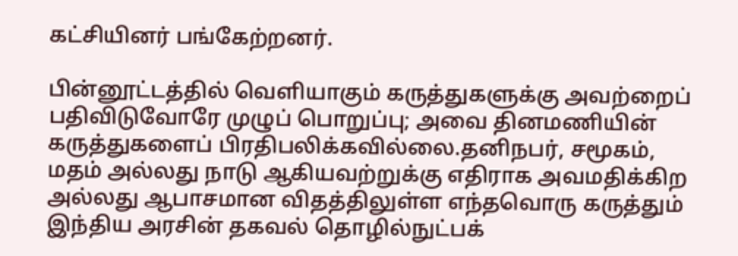கட்சியினர் பங்கேற்றனர்.

பின்னூட்டத்தில் வெளியாகும் கருத்துகளுக்கு அவற்றைப் பதிவிடுவோரே முழுப் பொறுப்பு; அவை தினமணியின் கருத்துகளைப் பிரதிபலிக்கவில்லை.தனிநபர், சமூகம், மதம் அல்லது நாடு ஆகியவற்றுக்கு எதிராக அவமதிக்கிற அல்லது ஆபாசமான விதத்திலுள்ள எந்தவொரு கருத்தும் இந்திய அரசின் தகவல் தொழில்நுட்பக்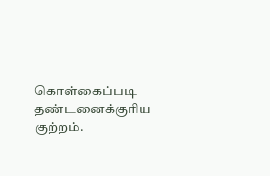கொள்கைப்படி தண்டனைக்குரிய குற்றம்.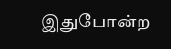இதுபோன்ற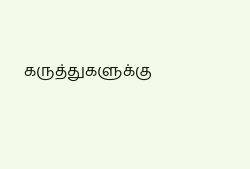கருத்துகளுக்கு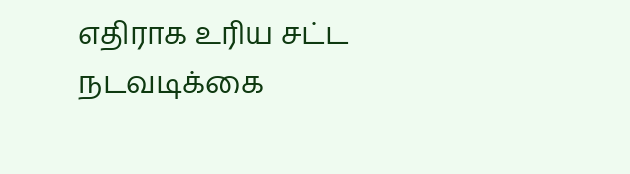எதிராக உரிய சட்ட நடவடிக்கை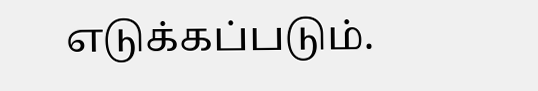எடுக்கப்படும்.